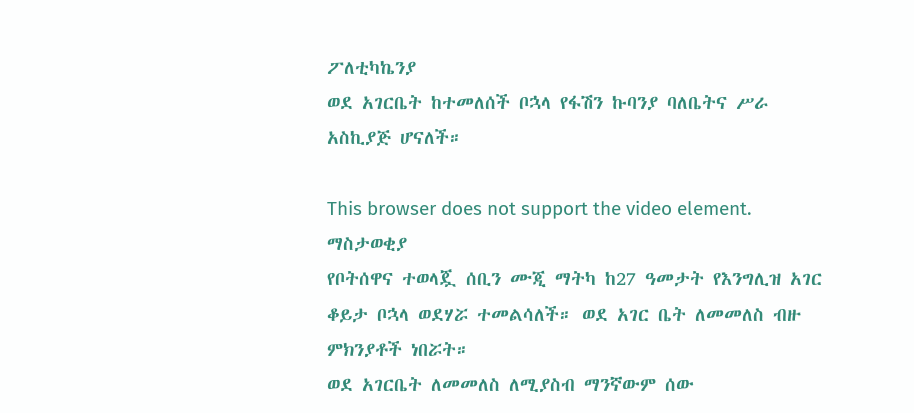ፖለቲካኬንያ
ወደ አገርቤት ከተመለሰች ቦኋላ የፋሽን ኩባንያ ባለቤትና ሥራ አስኪያጅ ሆናለች።

This browser does not support the video element.
ማስታወቂያ
የቦትሰዋና ተወላጇ ሰቢን ሙጂ ማትካ ከ27 ዓመታት የእንግሊዝ አገር ቆይታ ቦኋላ ወደሃሯ ተመልሳለች። ወደ አገር ቤት ለመመለስ ብዙ ምክንያቶች ነበሯት።
ወደ አገርቤት ለመመለስ ለሚያስብ ማንኛውም ሰው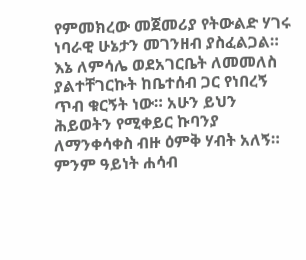የምመክረው መጀመሪያ የትውልድ ሃገሩ ነባራዊ ሁኔታን መገንዘብ ያስፈልጋል። እኔ ለምሳሌ ወደአገርቤት ለመመለስ ያልተቸገርኩት ከቤተሰብ ጋር የነበረኝ ጥብ ቁርኝት ነው። አሁን ይህን ሕይወትን የሚቀይር ኩባንያ ለማንቀሳቀስ ብዙ ዕምቅ ሃብት አለኝ። ምንም ዓይነት ሐሳብ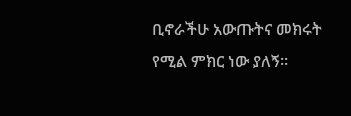ቢኖራችሁ አውጡትና መክሩት የሚል ምክር ነው ያለኝ።